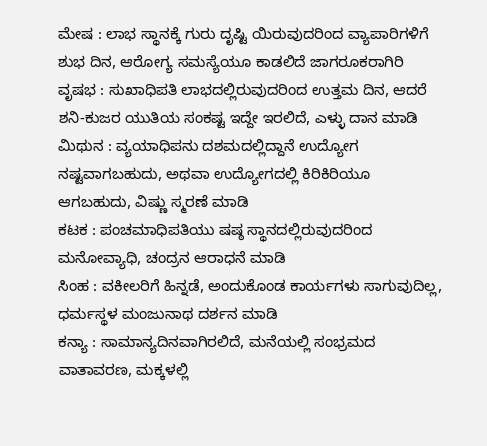ಮೇಷ : ಲಾಭ ಸ್ಥಾನಕ್ಕೆ ಗುರು ದೃಷ್ಟಿ ಯಿರುವುದರಿಂದ ವ್ಯಾಪಾರಿಗಳಿಗೆ ಶುಭ ದಿನ, ಆರೋಗ್ಯ ಸಮಸ್ಯೆಯೂ ಕಾಡಲಿದೆ ಜಾಗರೂಕರಾಗಿರಿ
ವೃಷಭ : ಸುಖಾಧಿಪತಿ ಲಾಭದಲ್ಲಿರುವುದರಿಂದ ಉತ್ತಮ ದಿನ, ಆದರೆ ಶನಿ-ಕುಜರ ಯುತಿಯ ಸಂಕಷ್ಟ ಇದ್ದೇ ಇರಲಿದೆ, ಎಳ್ಳು ದಾನ ಮಾಡಿ
ಮಿಥುನ : ವ್ಯಯಾಧಿಪನು ದಶಮದಲ್ಲಿದ್ದಾನೆ ಉದ್ಯೋಗ ನಷ್ಟವಾಗಬಹುದು, ಅಥವಾ ಉದ್ಯೋಗದಲ್ಲಿ ಕಿರಿಕಿರಿಯೂ ಆಗಬಹುದು, ವಿಷ್ಣು ಸ್ಮರಣೆ ಮಾಡಿ
ಕಟಕ : ಪಂಚಮಾಧಿಪತಿಯು ಷಷ್ಠ ಸ್ಥಾನದಲ್ಲಿರುವುದರಿಂದ ಮನೋವ್ಯಾಧಿ, ಚಂದ್ರನ ಆರಾಧನೆ ಮಾಡಿ
ಸಿಂಹ : ವಕೀಲರಿಗೆ ಹಿನ್ನಡೆ, ಅಂದುಕೊಂಡ ಕಾರ್ಯಗಳು ಸಾಗುವುದಿಲ್ಲ, ಧರ್ಮಸ್ಥಳ ಮಂಜುನಾಥ ದರ್ಶನ ಮಾಡಿ
ಕನ್ಯಾ : ಸಾಮಾನ್ಯದಿನವಾಗಿರಲಿದೆ, ಮನೆಯಲ್ಲಿ ಸಂಭ್ರಮದ ವಾತಾವರಣ, ಮಕ್ಕಳಲ್ಲಿ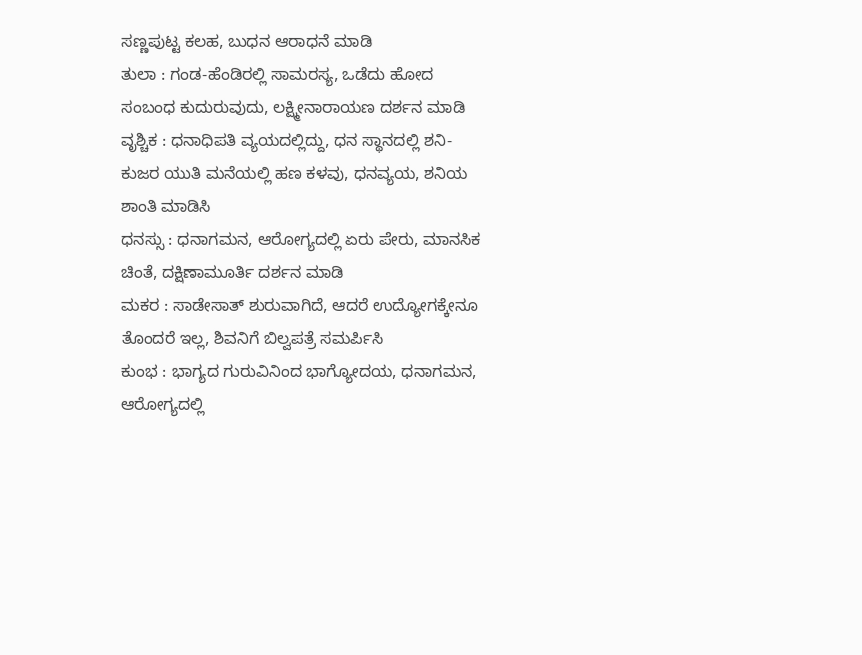ಸಣ್ಣಪುಟ್ಟ ಕಲಹ, ಬುಧನ ಆರಾಧನೆ ಮಾಡಿ
ತುಲಾ : ಗಂಡ-ಹೆಂಡಿರಲ್ಲಿ ಸಾಮರಸ್ಯ, ಒಡೆದು ಹೋದ ಸಂಬಂಧ ಕುದುರುವುದು, ಲಕ್ಷ್ಮೀನಾರಾಯಣ ದರ್ಶನ ಮಾಡಿ
ವೃಶ್ಚಿಕ : ಧನಾಧಿಪತಿ ವ್ಯಯದಲ್ಲಿದ್ದು, ಧನ ಸ್ಥಾನದಲ್ಲಿ ಶನಿ-ಕುಜರ ಯುತಿ ಮನೆಯಲ್ಲಿ ಹಣ ಕಳವು, ಧನವ್ಯಯ, ಶನಿಯ ಶಾಂತಿ ಮಾಡಿಸಿ
ಧನಸ್ಸು : ಧನಾಗಮನ, ಆರೋಗ್ಯದಲ್ಲಿ ಏರು ಪೇರು, ಮಾನಸಿಕ ಚಿಂತೆ, ದಕ್ಷಿಣಾಮೂರ್ತಿ ದರ್ಶನ ಮಾಡಿ
ಮಕರ : ಸಾಡೇಸಾತ್ ಶುರುವಾಗಿದೆ, ಆದರೆ ಉದ್ಯೋಗಕ್ಕೇನೂ ತೊಂದರೆ ಇಲ್ಲ, ಶಿವನಿಗೆ ಬಿಲ್ವಪತ್ರೆ ಸಮರ್ಪಿಸಿ
ಕುಂಭ : ಭಾಗ್ಯದ ಗುರುವಿನಿಂದ ಭಾಗ್ಯೋದಯ, ಧನಾಗಮನ, ಆರೋಗ್ಯದಲ್ಲಿ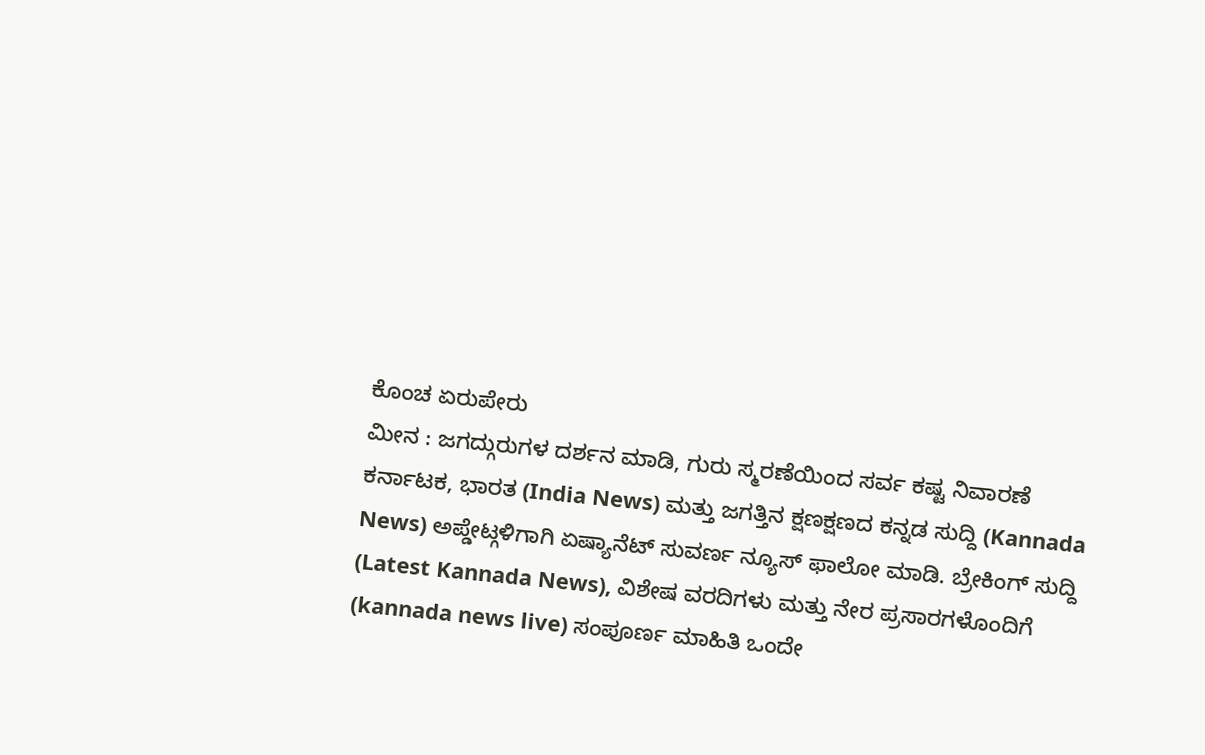ಕೊಂಚ ಏರುಪೇರು
ಮೀನ : ಜಗದ್ಗುರುಗಳ ದರ್ಶನ ಮಾಡಿ, ಗುರು ಸ್ಮರಣೆಯಿಂದ ಸರ್ವ ಕಷ್ಟ ನಿವಾರಣೆ
ಕರ್ನಾಟಕ, ಭಾರತ (India News) ಮತ್ತು ಜಗತ್ತಿನ ಕ್ಷಣಕ್ಷಣದ ಕನ್ನಡ ಸುದ್ದಿ (Kannada News) ಅಪ್ಡೇಟ್ಗಳಿಗಾಗಿ ಏಷ್ಯಾನೆಟ್ ಸುವರ್ಣ ನ್ಯೂಸ್ ಫಾಲೋ ಮಾಡಿ. ಬ್ರೇಕಿಂಗ್ ಸುದ್ದಿ (Latest Kannada News), ವಿಶೇಷ ವರದಿಗಳು ಮತ್ತು ನೇರ ಪ್ರಸಾರಗಳೊಂದಿಗೆ (kannada news live) ಸಂಪೂರ್ಣ ಮಾಹಿತಿ ಒಂದೇ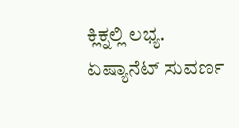ಕ್ಲಿಕ್ನಲ್ಲಿ ಲಭ್ಯ. ಏಷ್ಯಾನೆಟ್ ಸುವರ್ಣ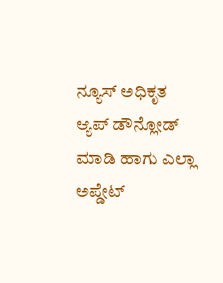ನ್ಯೂಸ್ ಅಧಿಕೃತ ಆ್ಯಪ್ ಡೌನ್ಲೋಡ್ ಮಾಡಿ ಹಾಗು ಎಲ್ಲಾ ಅಪ್ಡೇಟ್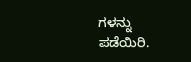ಗಳನ್ನು ಪಡೆಯಿರಿ.